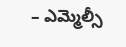– ఎమ్మెల్సీ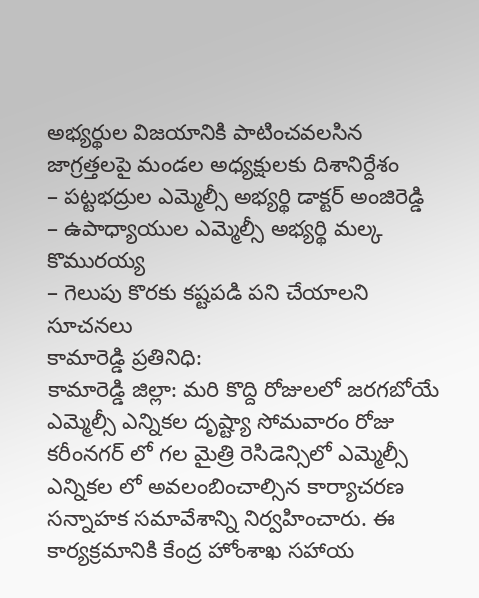అభ్యర్థుల విజయానికి పాటించవలసిన జాగ్రత్తలపై మండల అధ్యక్షులకు దిశానిర్దేశం
– పట్టభద్రుల ఎమ్మెల్సీ అభ్యర్థి డాక్టర్ అంజిరెడ్డి
– ఉపాధ్యాయుల ఎమ్మెల్సీ అభ్యర్థి మల్క కొమురయ్య
– గెలుపు కొరకు కష్టపడి పని చేయాలని సూచనలు
కామారెడ్డి ప్రతినిధి:
కామారెడ్డి జిల్లా: మరి కొద్ది రోజులలో జరగబోయే ఎమ్మెల్సీ ఎన్నికల దృష్ట్యా సోమవారం రోజు కరీంనగర్ లో గల మైత్రి రెసిడెన్సిలో ఎమ్మెల్సీ ఎన్నికల లో అవలంబించాల్సిన కార్యాచరణ సన్నాహక సమావేశాన్ని నిర్వహించారు. ఈ కార్యక్రమానికి కేంద్ర హోంశాఖ సహాయ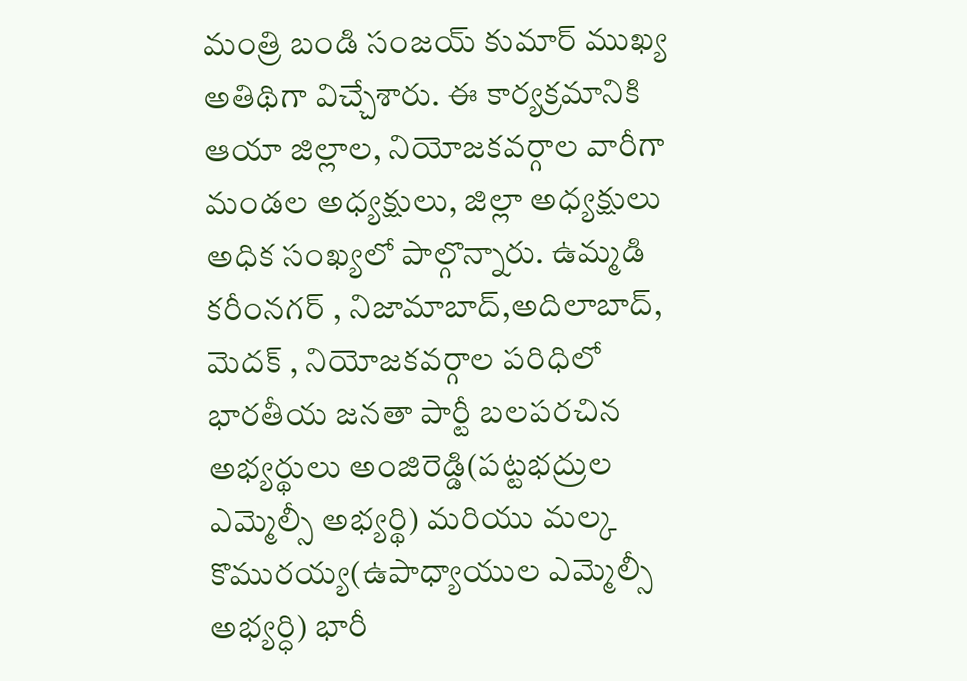మంత్రి బండి సంజయ్ కుమార్ ముఖ్య అతిథిగా విచ్చేశారు. ఈ కార్యక్రమానికి ఆయా జిల్లాల, నియోజకవర్గాల వారీగా మండల అధ్యక్షులు, జిల్లా అధ్యక్షులు అధిక సంఖ్యలో పాల్గొన్నారు. ఉమ్మడి కరీంనగర్ , నిజామాబాద్,అదిలాబాద్, మెదక్ , నియోజకవర్గాల పరిధిలో భారతీయ జనతా పార్టీ బలపరచిన అభ్యర్థులు అంజిరెడ్డి(పట్టభద్రుల ఎమ్మెల్సీ అభ్యర్థి) మరియు మల్క కొమురయ్య(ఉపాధ్యాయుల ఎమ్మెల్సీ అభ్యర్ధి) భారీ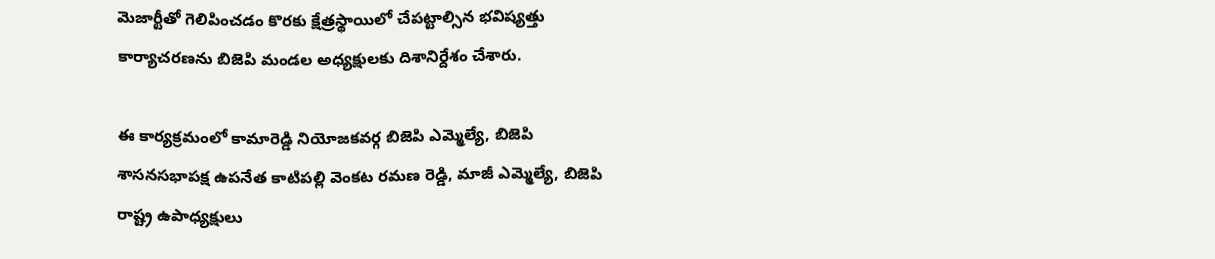మెజార్టీతో గెలిపించడం కొరకు క్షేత్రస్థాయిలో చేపట్టాల్సిన భవిష్యత్తు కార్యాచరణను బిజెపి మండల అధ్యక్షులకు దిశానిర్దేశం చేశారు.

ఈ కార్యక్రమంలో కామారెడ్డి నియోజకవర్గ బిజెపి ఎమ్మెల్యే, బిజెపి శాసనసభాపక్ష ఉపనేత కాటిపల్లి వెంకట రమణ రెడ్డి, మాజీ ఎమ్మెల్యే, బిజెపి రాష్ట్ర ఉపాధ్యక్షులు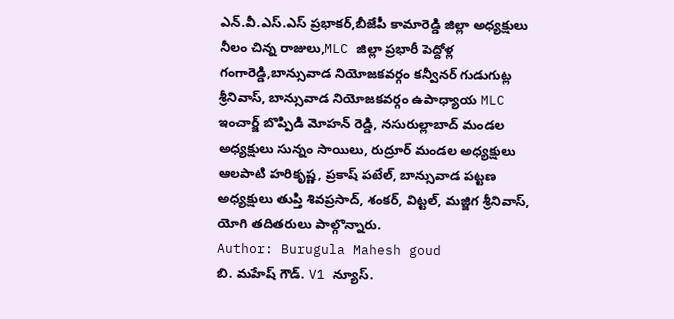ఎన్.వీ.ఎస్.ఎస్ ప్రభాకర్,బీజేపీ కామారెడ్డి జిల్లా అధ్యక్షులు నీలం చిన్న రాజులు,MLC జిల్లా ప్రభారీ పెద్దోళ్ల గంగారెడ్డి,బాన్సువాడ నియోజకవర్గం కన్వీనర్ గుడుగుట్ల శ్రీనివాస్, బాన్సువాడ నియోజకవర్గం ఉపాధ్యాయ MLC ఇంచార్జ్ బొప్పిడి మోహన్ రెడ్డి, నసురుల్లాబాద్ మండల అధ్యక్షులు సున్నం సాయిలు, రుద్రూర్ మండల అధ్యక్షులు ఆలపాటి హరికృష్ణ, ప్రకాష్ పటేల్, బాన్సువాడ పట్టణ అధ్యక్షులు తుప్తి శివప్రసాద్, శంకర్, విట్టల్, మజ్జిగ శ్రీనివాస్, యోగి తదితరులు పాల్గొన్నారు.
Author: Burugula Mahesh goud
బి. మహేష్ గౌడ్. V1 న్యూస్.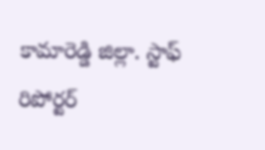కామారెడ్డి జిల్లా. స్టాఫ్ రిపోర్టర్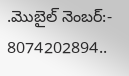.మొబైల్ నెంబర్:- 8074202894..